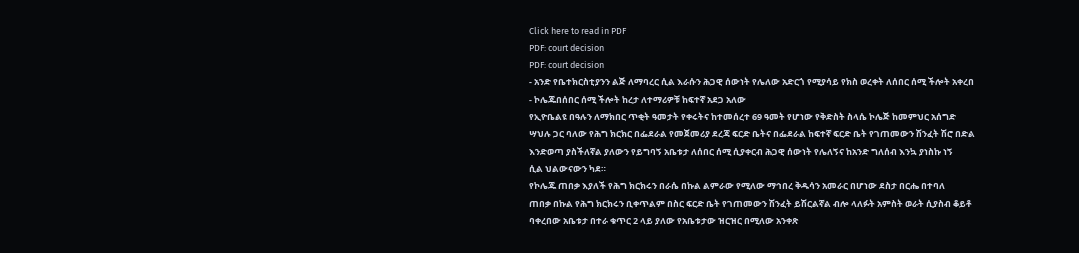Click here to read in PDF
PDF: court decision
PDF: court decision
- አንድ የቤተክርስቲያንን ልጅ ለማባረር ሲል እራሱን ሕጋዊ ሰውነት የሌለው አድርጎ የሚያሳይ የክስ ወረቀት ለሰበር ሰሚ ችሎት አቀረበ
- ኮሌጁበሰበር ሰሚ ችሎት ከረታ ለተማሪዎቹ ከፍተኛ አደጋ አለው
የኢዮቤልዩ በዓሉን ለማክበር ጥቂት ዓመታት የቀሩትና ከተመሰረተ 69 ዓመት የሆነው የቅድስት ስላሴ ኮሌጅ ከመምህር አሰግድ
ሣህሉ ጋር ባለው የሕግ ክርክር በፌደራል የመጀመሪያ ደረጃ ፍርድ ቤትና በፌደራል ከፍተኛ ፍርድ ቤት የገጠመውን ሽንፈት ሽሮ በድል
እንድወጣ ያስችለኛል ያለውን የይግባኝ አቤቱታ ለሰበር ሰሚ ሲያቀርብ ሕጋዊ ሰውነት የሌለኝና ከአንድ ግለሰብ እንኳ ያነስኩ ነኝ
ሲል ህልውናውን ካደ።
የኮሌጁ ጠበቃ እያለች የሕግ ክርክሩን በራሴ በኩል ልምራው የሚለው ማኅበረ ቅዱሳን አመራር በሆነው ደስታ በርሔ በተባለ
ጠበቃ በኩል የሕግ ክርክሩን ቢቀጥልም በስር ፍርድ ቤት የገጠመውን ሽንፈት ይሽርልኛል ብሎ ላለፉት አምስት ወራት ሲያስብ ቆይቶ
ባቀረበው አቤቱታ በተራ ቁጥር 2 ላይ ያለው የአቤቱታው ዝርዝር በሚለው አንቀጽ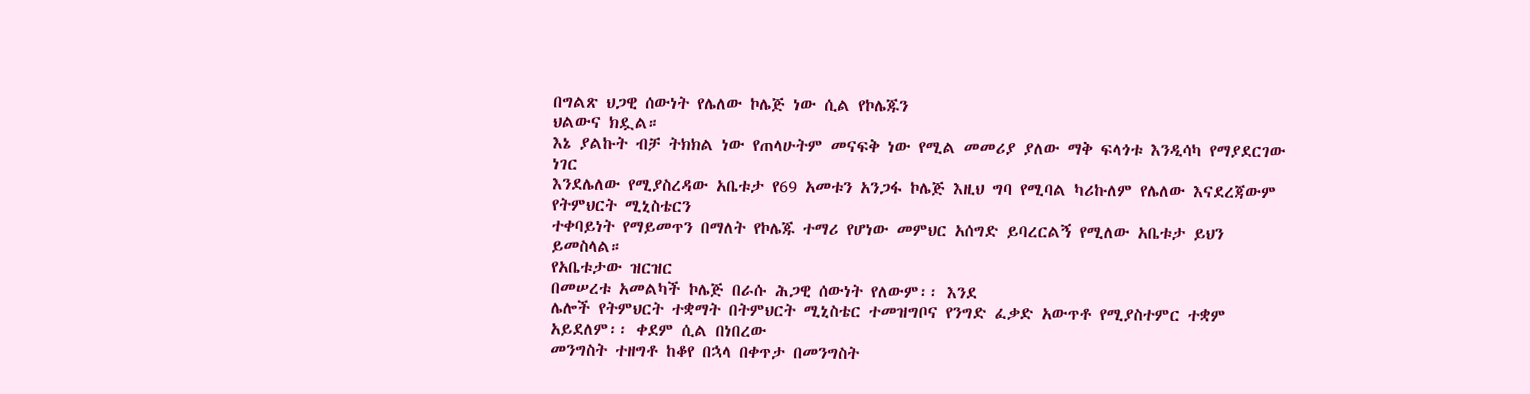በግልጽ ህጋዊ ሰውነት የሌለው ኮሌጅ ነው ሲል የኮሌጁን
ህልውና ክዷል።
እኔ ያልኩት ብቻ ትክክል ነው የጠላሁትም መናፍቅ ነው የሚል መመሪያ ያለው ማቅ ፍላጎቱ እንዲሳካ የማያደርገው ነገር
እንደሌለው የሚያስረዳው አቤቱታ የ69 አመቱን አንጋፋ ኮሌጅ እዚህ ግባ የሚባል ካሪኩለም የሌለው እናደረጃውም የትምህርት ሚኒስቴርን
ተቀባይነት የማይመጥን በማለት የኮሌጁ ተማሪ የሆነው መምህር አሰግድ ይባረርልኝ የሚለው አቤቱታ ይህን ይመስላል።
የአቤቱታው ዝርዝር
በመሠረቱ አመልካች ኮሌጅ በራሱ ሕጋዊ ሰውነት የለውም፡፡ እንደ
ሌሎች የትምህርት ተቋማት በትምህርት ሚኒስቴር ተመዝግቦና የንግድ ፈቃድ አውጥቶ የሚያስተምር ተቋም አይደለም፡፡ ቀደም ሲል በነበረው
መንግስት ተዘግቶ ከቆየ በኋላ በቀጥታ በመንግስት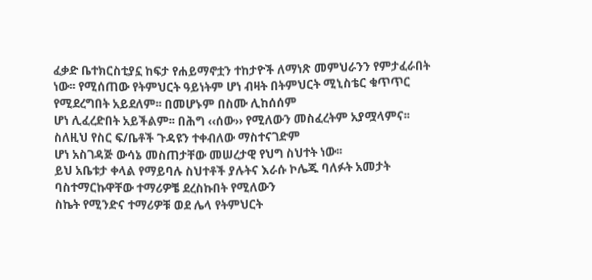ፈቃድ ቤተክርስቲያኗ ከፍታ የሐይማኖቷን ተከታዮች ለማነጽ መምህራንን የምታፈራበት
ነው፡፡ የሚሰጠው የትምህርት ዓይነትም ሆነ ብዛት በትምህርት ሚኒስቴር ቁጥጥር የሚደረግበት አይደለም፡፡ በመሆኑም በስሙ ሊከሰሰም
ሆነ ሊፈረድበት አይችልም፡፡ በሕግ ‹‹ሰው›› የሚለውን መስፈረትም አያሟላምና፡፡ ስለዚህ የስር ፍ/ቤቶች ጉዳዩን ተቀብለው ማስተናገድም
ሆነ አስገዳጅ ውሳኔ መስጠታቸው መሠረታዊ የህግ ስህተት ነው፡፡
ይህ አቤቱታ ቀላል የማይባሉ ስህተቶች ያሉትና እራሱ ኮሌጁ ባለፉት አመታት ባስተማርኩዋቸው ተማሪዎቼ ደረስኩበት የሚለውን
ስኬት የሚንድና ተማሪዎቹ ወደ ሌላ የትምህርት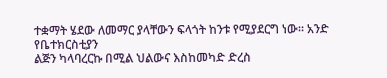ተቋማት ሄደው ለመማር ያላቸውን ፍላጎት ከንቱ የሚያደርግ ነው። አንድ የቤተክርስቲያን
ልጅን ካላባረርኩ በሚል ህልውና እስከመካድ ድረስ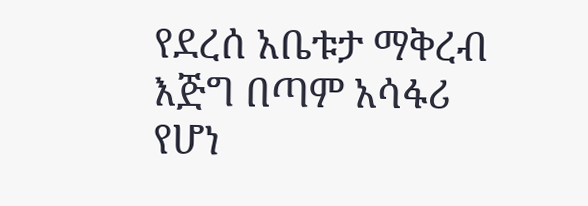የደረሰ አቤቱታ ማቅረብ እጅግ በጣም አሳፋሪ የሆነ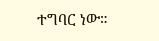ተግባር ነው።